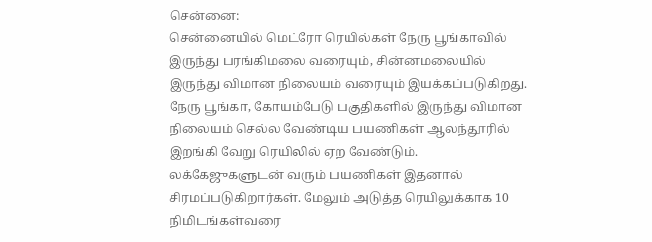சென்னை:
சென்னையில் மெட்ரோ ரெயில்கள் நேரு பூங்காவில் இருந்து பரங்கிமலை வரையும், சின்னமலையில் இருந்து விமான நிலையம் வரையும் இயக்கப்படுகிறது.
நேரு பூங்கா, கோயம்பேடு பகுதிகளில் இருந்து விமான நிலையம் செல்ல வேண்டிய பயணிகள் ஆலந்தூரில் இறங்கி வேறு ரெயிலில் ஏற வேண்டும்.
லக்கேஜுகளுடன் வரும் பயணிகள் இதனால் சிரமப்படுகிறார்கள். மேலும் அடுத்த ரெயிலுக்காக 10 நிமிடங்கள்வரை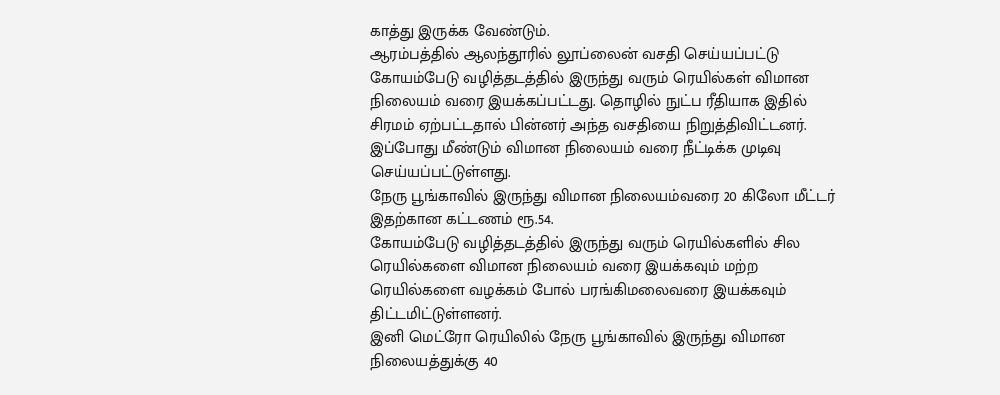காத்து இருக்க வேண்டும்.
ஆரம்பத்தில் ஆலந்தூரில் லூப்லைன் வசதி செய்யப்பட்டு கோயம்பேடு வழித்தடத்தில் இருந்து வரும் ரெயில்கள் விமான நிலையம் வரை இயக்கப்பட்டது. தொழில் நுட்ப ரீதியாக இதில் சிரமம் ஏற்பட்டதால் பின்னர் அந்த வசதியை நிறுத்திவிட்டனர்.
இப்போது மீண்டும் விமான நிலையம் வரை நீட்டிக்க முடிவு செய்யப்பட்டுள்ளது.
நேரு பூங்காவில் இருந்து விமான நிலையம்வரை 20 கிலோ மீட்டர் இதற்கான கட்டணம் ரூ.54.
கோயம்பேடு வழித்தடத்தில் இருந்து வரும் ரெயில்களில் சில ரெயில்களை விமான நிலையம் வரை இயக்கவும் மற்ற ரெயில்களை வழக்கம் போல் பரங்கிமலைவரை இயக்கவும் திட்டமிட்டுள்ளனர்.
இனி மெட்ரோ ரெயிலில் நேரு பூங்காவில் இருந்து விமான நிலையத்துக்கு 40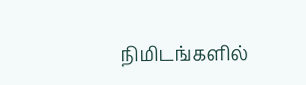நிமிடங்களில்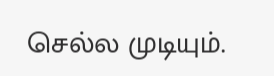செல்ல முடியும்.